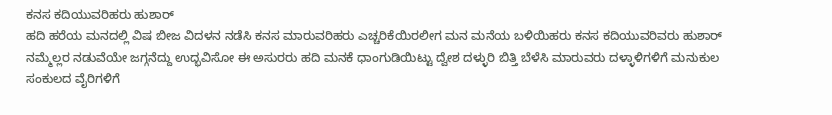ಕನಸ ಕದಿಯುವರಿಹರು ಹುಶಾರ್
ಹದಿ ಹರೆಯ ಮನದಲ್ಲಿ ವಿಷ ಬೀಜ ವಿದಳನ ನಡೆಸಿ ಕನಸ ಮಾರುವರಿಹರು ಎಚ್ಚರಿಕೆಯಿರಲೀಗ ಮನ ಮನೆಯ ಬಳಿಯಿಹರು ಕನಸ ಕದಿಯುವರಿವರು ಹುಶಾರ್ ನಮ್ಮೆಲ್ಲರ ನಡುವೆಯೇ ಜಗ್ಗನೆದ್ದು ಉದ್ಭವಿಸೋ ಈ ಅಸುರರು ಹದಿ ಮನಕೆ ಧಾಂಗುಡಿಯಿಟ್ಟು ದ್ವೇಶ ದಳ್ಳುರಿ ಬಿತ್ತಿ ಬೆಳೆಸಿ ಮಾರುವರು ದಳ್ಳಾಳಿಗಳಿಗೆ ಮನುಕುಲ ಸಂಕುಲದ ವೈರಿಗಳಿಗೆ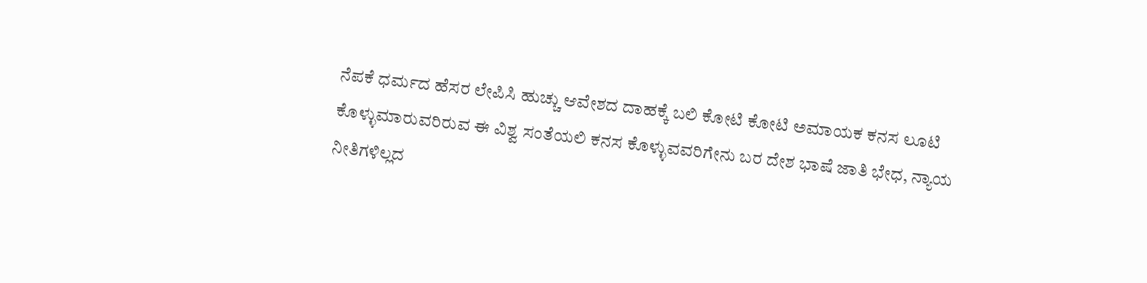ನೆಪಕೆ ಧರ್ಮದ ಹೆಸರ ಲೇಪಿಸಿ ಹುಚ್ಚು ಆವೇಶದ ದಾಹಕ್ಕೆ ಬಲಿ ಕೋಟಿ ಕೋಟಿ ಅಮಾಯಕ ಕನಸ ಲೂಟಿ ಕೊಳ್ಳುಮಾರುವರಿರುವ ಈ ವಿಶ್ವ ಸಂತೆಯಲಿ ಕನಸ ಕೊಳ್ಳುವವರಿಗೇನು ಬರ ದೇಶ ಭಾಷೆ ಜಾತಿ ಭೇಧ, ನ್ಯಾಯ ನೀತಿಗಳಿಲ್ಲದ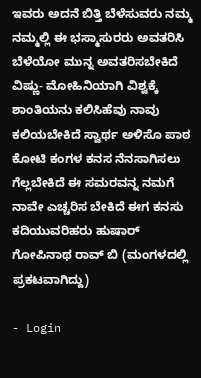ಇವರು ಅದನೆ ಬಿತ್ತಿ ಬೆಳೆಸುವರು ನಮ್ಮ ನಮ್ಮಲ್ಲಿ ಈ ಭಸ್ಮಾಸುರರು ಅವತರಿಸಿ ಬೆಳೆಯೋ ಮುನ್ನ ಅವತರಿಸಬೇಕಿದೆ ವಿಷ್ಣು- ಮೋಹಿನಿಯಾಗಿ ವಿಶ್ವಕ್ಕೆ ಶಾಂತಿಯನು ಕಲಿಸಿಹೆವು ನಾವು ಕಲಿಯಬೇಕಿದೆ ಸ್ವಾರ್ಥ ಅಳಿಸೊ ಪಾಠ ಕೋಟಿ ಕಂಗಳ ಕನಸ ನೆನಸಾಗಿಸಲು ಗೆಲ್ಲಬೇಕಿದೆ ಈ ಸಮರವನ್ನ ನಮಗೆ ನಾವೇ ಎಚ್ಚರಿಸ ಬೇಕಿದೆ ಈಗ ಕನಸು ಕದಿಯುವರಿಹರು ಹುಷಾರ್ ಗೋಪಿನಾಥ ರಾವ್ ಬಿ (ಮಂಗಳದಲ್ಲಿ ಪ್ರಕಟವಾಗಿದ್ದು)

- Login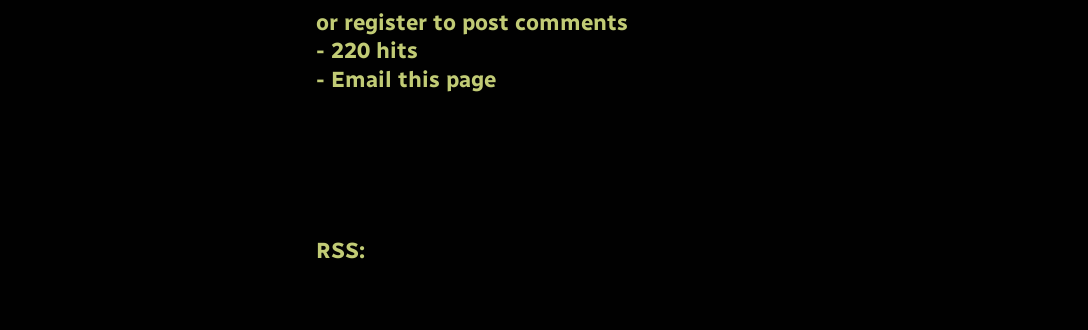or register to post comments
- 220 hits
- Email this page





RSS: